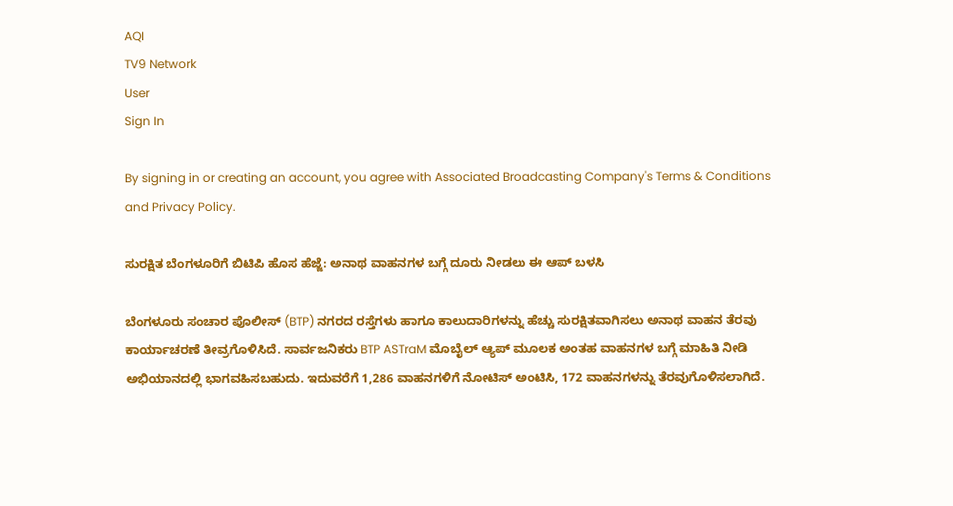AQI
TV9 Network
User
Sign In

By signing in or creating an account, you agree with Associated Broadcasting Company's Terms & Conditions and Privacy Policy.

ಸುರಕ್ಷಿತ ಬೆಂಗಳೂರಿಗೆ ಬಿಟಿಪಿ ಹೊಸ ಹೆಜ್ಜೆ: ಅನಾಥ ವಾಹನಗಳ ಬಗ್ಗೆ ದೂರು ನೀಡಲು ಈ ಆಪ್ ಬಳಸಿ

ಬೆಂಗಳೂರು ಸಂಚಾರ ಪೊಲೀಸ್ (BTP) ನಗರದ ರಸ್ತೆಗಳು ಹಾಗೂ ಕಾಲುದಾರಿಗಳನ್ನು ಹೆಚ್ಚು ಸುರಕ್ಷಿತವಾಗಿಸಲು ಅನಾಥ ವಾಹನ ತೆರವು ಕಾರ್ಯಾಚರಣೆ ತೀವ್ರಗೊಳಿಸಿದೆ. ಸಾರ್ವಜನಿಕರು BTP ASTraM ಮೊಬೈಲ್ ಆ್ಯಪ್ ಮೂಲಕ ಅಂತಹ ವಾಹನಗಳ ಬಗ್ಗೆ ಮಾಹಿತಿ ನೀಡಿ ಅಭಿಯಾನದಲ್ಲಿ ಭಾಗವಹಿಸಬಹುದು. ಇದುವರೆಗೆ 1,286 ವಾಹನಗಳಿಗೆ ನೋಟಿಸ್ ಅಂಟಿಸಿ, 172 ವಾಹನಗಳನ್ನು ತೆರವುಗೊಳಿಸಲಾಗಿದೆ.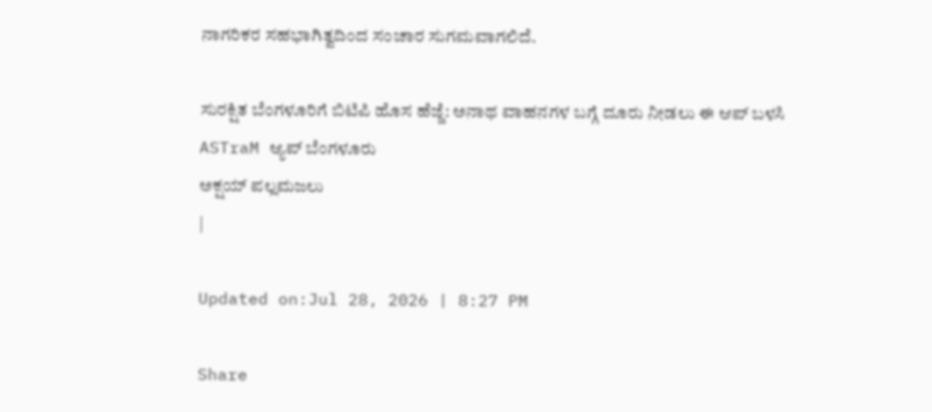ನಾಗರಿಕರ ಸಹಭಾಗಿತ್ವದಿಂದ ಸಂಚಾರ ಸುಗಮವಾಗಲಿದೆ.

ಸುರಕ್ಷಿತ ಬೆಂಗಳೂರಿಗೆ ಬಿಟಿಪಿ ಹೊಸ ಹೆಜ್ಜೆ: ಅನಾಥ ವಾಹನಗಳ ಬಗ್ಗೆ ದೂರು ನೀಡಲು ಈ ಆಪ್ ಬಳಸಿ
ASTraM ಆ್ಯಪ್ ಬೆಂಗಳೂರು
ಅಕ್ಷಯ್ ಪಲ್ಲಮಜಲು
|

Updated on:Jul 28, 2026 | 8:27 PM

Share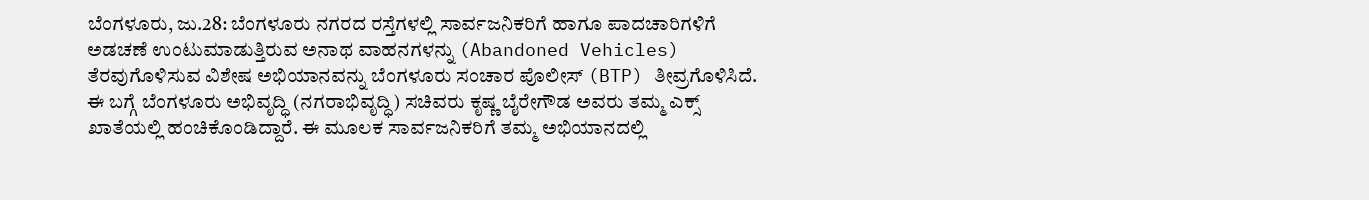ಬೆಂಗಳೂರು, ಜು.28: ಬೆಂಗಳೂರು ನಗರದ ರಸ್ತೆಗಳಲ್ಲಿ ಸಾರ್ವಜನಿಕರಿಗೆ ಹಾಗೂ ಪಾದಚಾರಿಗಳಿಗೆ ಅಡಚಣೆ ಉಂಟುಮಾಡುತ್ತಿರುವ ಅನಾಥ ವಾಹನಗಳನ್ನು (Abandoned Vehicles) ತೆರವುಗೊಳಿಸುವ ವಿಶೇಷ ಅಭಿಯಾನವನ್ನು ಬೆಂಗಳೂರು ಸಂಚಾರ ಪೊಲೀಸ್ (BTP) ತೀವ್ರಗೊಳಿಸಿದೆ. ಈ ಬಗ್ಗೆ ಬೆಂಗಳೂರು ಅಭಿವೃದ್ಧಿ (ನಗರಾಭಿವೃದ್ಧಿ) ಸಚಿವರು ಕೃಷ್ಣ ಬೈರೇಗೌಡ ಅವರು ತಮ್ಮ ಎಕ್ಸ್ ಖಾತೆಯಲ್ಲಿ ಹಂಚಿಕೊಂಡಿದ್ದಾರೆ. ಈ ಮೂಲಕ ಸಾರ್ವಜನಿಕರಿಗೆ ತಮ್ಮ ಅಭಿಯಾನದಲ್ಲಿ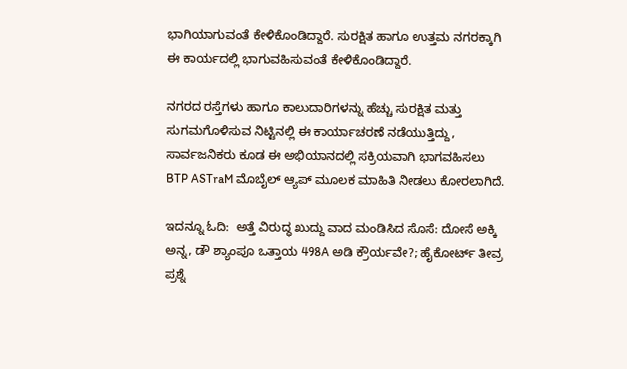ಭಾಗಿಯಾಗುವಂತೆ ಕೇಳಿಕೊಂಡಿದ್ದಾರೆ. ಸುರಕ್ಷಿತ ಹಾಗೂ ಉತ್ತಮ ನಗರಕ್ಕಾಗಿ ಈ ಕಾರ್ಯದಲ್ಲಿ ಭಾಗುವಹಿಸುವಂತೆ ಕೇಳಿಕೊಂಡಿದ್ದಾರೆ.

ನಗರದ ರಸ್ತೆಗಳು ಹಾಗೂ ಕಾಲುದಾರಿಗಳನ್ನು ಹೆಚ್ಚು ಸುರಕ್ಷಿತ ಮತ್ತು ಸುಗಮಗೊಳಿಸುವ ನಿಟ್ಟಿನಲ್ಲಿ ಈ ಕಾರ್ಯಾಚರಣೆ ನಡೆಯುತ್ತಿದ್ದು, ಸಾರ್ವಜನಿಕರು ಕೂಡ ಈ ಅಭಿಯಾನದಲ್ಲಿ ಸಕ್ರಿಯವಾಗಿ ಭಾಗವಹಿಸಲು BTP ASTraM ಮೊಬೈಲ್ ಆ್ಯಪ್ ಮೂಲಕ ಮಾಹಿತಿ ನೀಡಲು ಕೋರಲಾಗಿದೆ.

ಇದನ್ನೂ ಓದಿ:  ಅತ್ತೆ ವಿರುದ್ಧ ಖುದ್ದು ವಾದ ಮಂಡಿಸಿದ ಸೊಸೆ: ದೋಸೆ ಅಕ್ಕಿ ಅನ್ನ, ಡೌ ಶ್ಯಾಂಪೂ ಒತ್ತಾಯ 498A ಅಡಿ ಕ್ರೌರ್ಯವೇ?; ಹೈಕೋರ್ಟ್ ತೀವ್ರ ಪ್ರಶ್ನೆ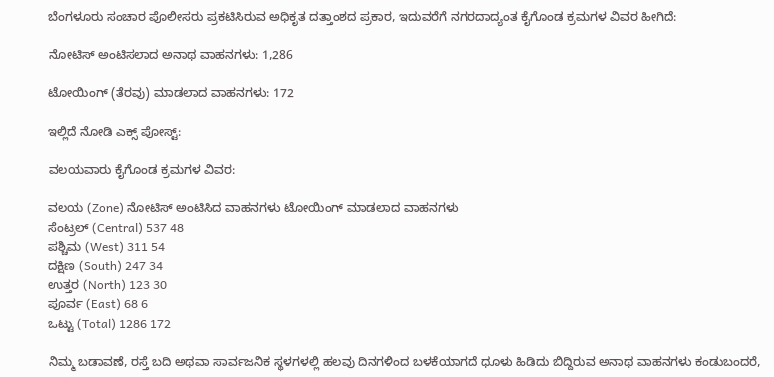ಬೆಂಗಳೂರು ಸಂಚಾರ ಪೊಲೀಸರು ಪ್ರಕಟಿಸಿರುವ ಅಧಿಕೃತ ದತ್ತಾಂಶದ ಪ್ರಕಾರ, ಇದುವರೆಗೆ ನಗರದಾದ್ಯಂತ ಕೈಗೊಂಡ ಕ್ರಮಗಳ ವಿವರ ಹೀಗಿದೆ:

ನೋಟಿಸ್ ಅಂಟಿಸಲಾದ ಅನಾಥ ವಾಹನಗಳು: 1,286

ಟೋಯಿಂಗ್ (ತೆರವು) ಮಾಡಲಾದ ವಾಹನಗಳು: 172

ಇಲ್ಲಿದೆ ನೋಡಿ ಎಕ್ಸ್ ಪೋಸ್ಟ್:

ವಲಯವಾರು ಕೈಗೊಂಡ ಕ್ರಮಗಳ ವಿವರ:

ವಲಯ (Zone) ನೋಟಿಸ್ ಅಂಟಿಸಿದ ವಾಹನಗಳು ಟೋಯಿಂಗ್ ಮಾಡಲಾದ ವಾಹನಗಳು
ಸೆಂಟ್ರಲ್ (Central) 537 48
ಪಶ್ಚಿಮ (West) 311 54
ದಕ್ಷಿಣ (South) 247 34
ಉತ್ತರ (North) 123 30
ಪೂರ್ವ (East) 68 6
ಒಟ್ಟು (Total) 1286 172

ನಿಮ್ಮ ಬಡಾವಣೆ, ರಸ್ತೆ ಬದಿ ಅಥವಾ ಸಾರ್ವಜನಿಕ ಸ್ಥಳಗಳಲ್ಲಿ ಹಲವು ದಿನಗಳಿಂದ ಬಳಕೆಯಾಗದೆ ಧೂಳು ಹಿಡಿದು ಬಿದ್ದಿರುವ ಅನಾಥ ವಾಹನಗಳು ಕಂಡುಬಂದರೆ,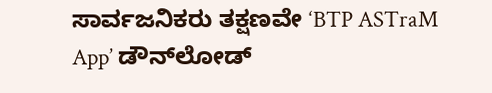ಸಾರ್ವಜನಿಕರು ತಕ್ಷಣವೇ ‘BTP ASTraM App’ ಡೌನ್‌ಲೋಡ್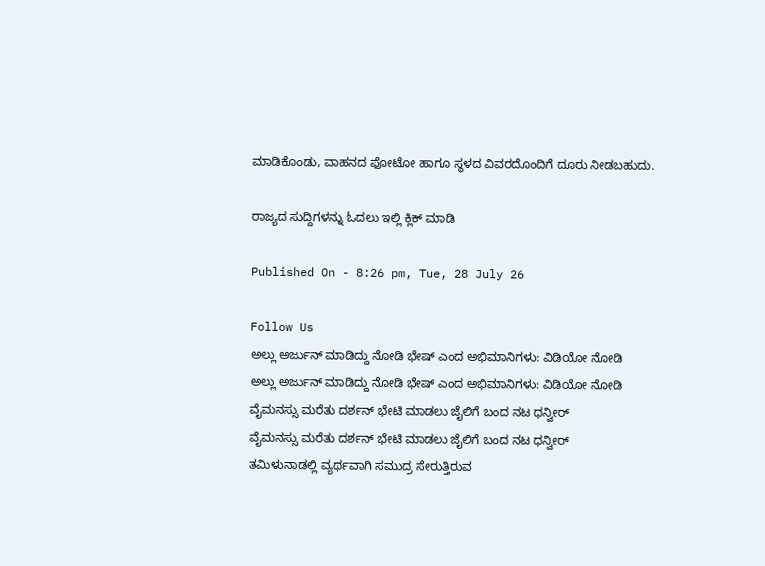ಮಾಡಿಕೊಂಡು, ವಾಹನದ ಫೋಟೋ ಹಾಗೂ ಸ್ಥಳದ ವಿವರದೊಂದಿಗೆ ದೂರು ನೀಡಬಹುದು.

ರಾಜ್ಯದ ಸುದ್ದಿಗಳನ್ನು ಓದಲು ಇಲ್ಲಿ ಕ್ಲಿಕ್ ಮಾಡಿ

Published On - 8:26 pm, Tue, 28 July 26

Follow Us
ಅಲ್ಲು ಅರ್ಜುನ್ ಮಾಡಿದ್ದು ನೋಡಿ ಭೇಷ್ ಎಂದ ಅಭಿಮಾನಿಗಳು: ವಿಡಿಯೋ ನೋಡಿ
ಅಲ್ಲು ಅರ್ಜುನ್ ಮಾಡಿದ್ದು ನೋಡಿ ಭೇಷ್ ಎಂದ ಅಭಿಮಾನಿಗಳು: ವಿಡಿಯೋ ನೋಡಿ
ವೈಮನಸ್ಸು ಮರೆತು ದರ್ಶನ್ ಭೇಟಿ ಮಾಡಲು ಜೈಲಿಗೆ ಬಂದ ನಟ ಧನ್ವೀರ್
ವೈಮನಸ್ಸು ಮರೆತು ದರ್ಶನ್ ಭೇಟಿ ಮಾಡಲು ಜೈಲಿಗೆ ಬಂದ ನಟ ಧನ್ವೀರ್
ತಮಿಳುನಾಡಲ್ಲಿ ವ್ಯರ್ಥವಾಗಿ ಸಮುದ್ರ ಸೇರುತ್ತಿರುವ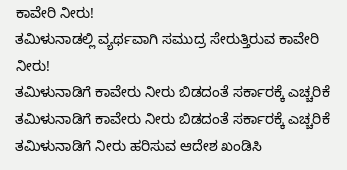ಕಾವೇರಿ ನೀರು!
ತಮಿಳುನಾಡಲ್ಲಿ ವ್ಯರ್ಥವಾಗಿ ಸಮುದ್ರ ಸೇರುತ್ತಿರುವ ಕಾವೇರಿ ನೀರು!
ತಮಿಳುನಾಡಿಗೆ ಕಾವೇರು ನೀರು ಬಿಡದಂತೆ ಸರ್ಕಾರಕ್ಕೆ ಎಚ್ಚರಿಕೆ
ತಮಿಳುನಾಡಿಗೆ ಕಾವೇರು ನೀರು ಬಿಡದಂತೆ ಸರ್ಕಾರಕ್ಕೆ ಎಚ್ಚರಿಕೆ
ತಮಿಳುನಾಡಿಗೆ ನೀರು ಹರಿಸುವ ಆದೇಶ ಖಂಡಿಸಿ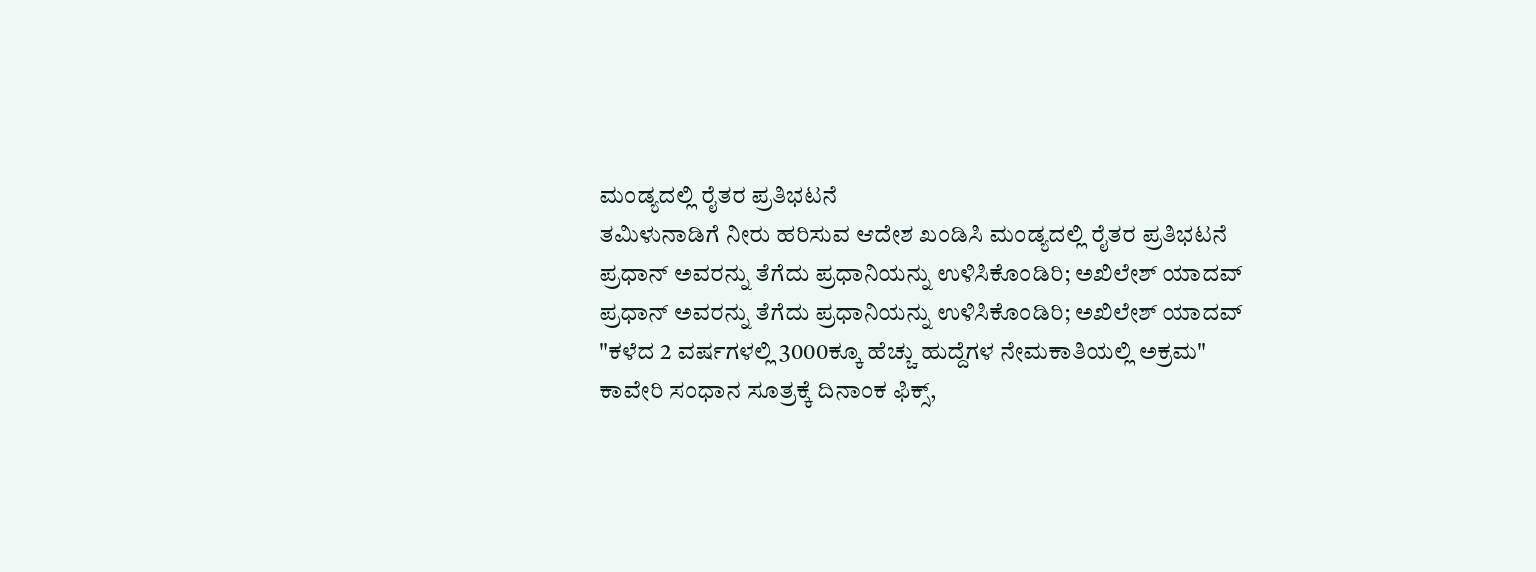ಮಂಡ್ಯದಲ್ಲಿ ರೈತರ ಪ್ರತಿಭಟನೆ
ತಮಿಳುನಾಡಿಗೆ ನೀರು ಹರಿಸುವ ಆದೇಶ ಖಂಡಿಸಿ ಮಂಡ್ಯದಲ್ಲಿ ರೈತರ ಪ್ರತಿಭಟನೆ
ಪ್ರಧಾನ್ ಅವರನ್ನು ತೆಗೆದು ಪ್ರಧಾನಿಯನ್ನು ಉಳಿಸಿಕೊಂಡಿರಿ; ಅಖಿಲೇಶ್ ಯಾದವ್
ಪ್ರಧಾನ್ ಅವರನ್ನು ತೆಗೆದು ಪ್ರಧಾನಿಯನ್ನು ಉಳಿಸಿಕೊಂಡಿರಿ; ಅಖಿಲೇಶ್ ಯಾದವ್
"ಕಳೆದ 2 ವರ್ಷಗಳಲ್ಲಿ 3000ಕ್ಕೂ ಹೆಚ್ಚು ಹುದ್ದೆಗಳ ನೇಮಕಾತಿಯಲ್ಲಿ ಅಕ್ರಮ"
ಕಾವೇರಿ ಸಂಧಾನ ಸೂತ್ರಕ್ಕೆ‌ ದಿನಾಂಕ ಫಿಕ್ಸ್,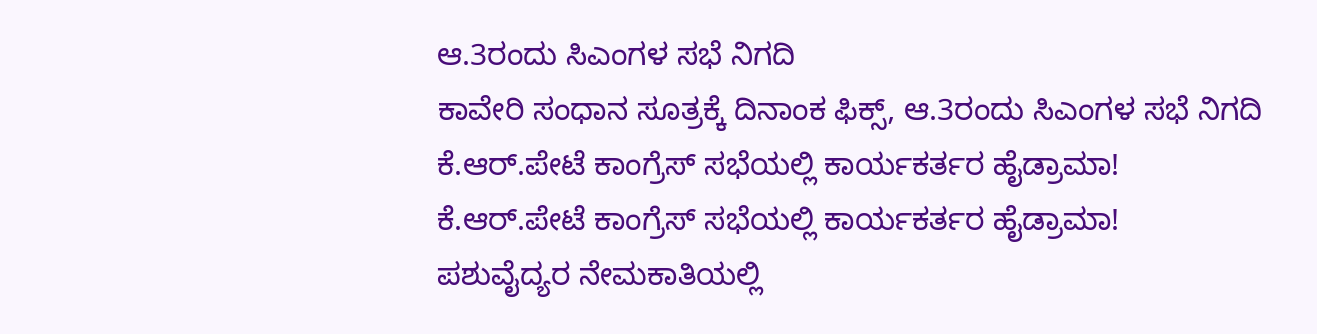ಆ.3ರಂದು ಸಿಎಂಗಳ ಸಭೆ ನಿಗದಿ
ಕಾವೇರಿ ಸಂಧಾನ ಸೂತ್ರಕ್ಕೆ‌ ದಿನಾಂಕ ಫಿಕ್ಸ್, ಆ.3ರಂದು ಸಿಎಂಗಳ ಸಭೆ ನಿಗದಿ
ಕೆ.ಆರ್.ಪೇಟೆ ಕಾಂಗ್ರೆಸ್ ಸಭೆಯಲ್ಲಿ ಕಾರ್ಯಕರ್ತರ ಹೈಡ್ರಾಮಾ!
ಕೆ.ಆರ್.ಪೇಟೆ ಕಾಂಗ್ರೆಸ್ ಸಭೆಯಲ್ಲಿ ಕಾರ್ಯಕರ್ತರ ಹೈಡ್ರಾಮಾ!
ಪಶುವೈದ್ಯರ ನೇಮಕಾತಿಯಲ್ಲಿ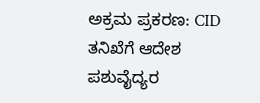ಅಕ್ರಮ ಪ್ರಕರಣ: CID ತನಿಖೆಗೆ ಆದೇಶ
ಪಶುವೈದ್ಯರ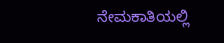ನೇಮಕಾತಿಯಲ್ಲಿ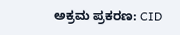ಅಕ್ರಮ ಪ್ರಕರಣ: CID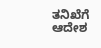ತನಿಖೆಗೆ ಆದೇಶ